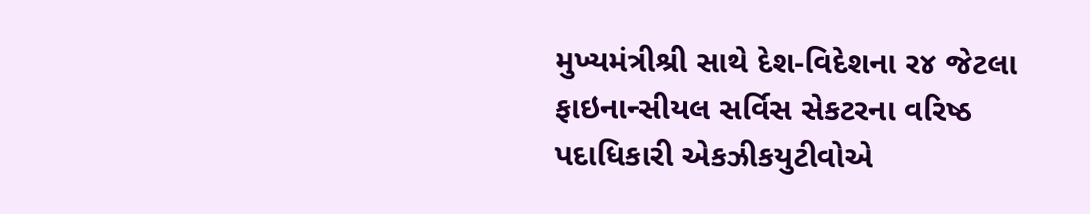મુખ્યમંત્રીશ્રી સાથે દેશ-વિદેશના ર૪ જેટલા ફાઇનાન્સીયલ સર્વિસ સેકટરના વરિષ્ઠ પદાધિકારી એકઝીકયુટીવોએ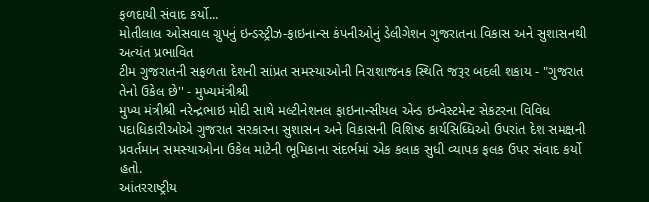ફળદાયી સંવાદ કર્યો...
મોતીલાલ ઓસવાલ ગ્રુપનું ઇન્ડસ્ટ્રીઝ-ફાઇનાન્સ કંપનીઓનું ડેલીગેશન ગુજરાતના વિકાસ અને સુશાસનથી અત્યંત પ્રભાવિત
ટીમ ગુજરાતની સફળતા દેશની સાંપ્રત સમસ્યાઓની નિરાશાજનક સ્થિતિ જરૂર બદલી શકાય - "ગુજરાત તેનો ઉકેલ છે'' - મુખ્યમંત્રીશ્રી
મુખ્ય મંત્રીશ્રી નરેન્દ્રભાઇ મોદી સાથે મલ્ટીનેશનલ ફાઇનાન્સીયલ એન્ડ ઇન્વેસ્ટમેન્ટ સેકટરના વિવિધ પદાધિકારીઓએ ગુજરાત સરકારના સુશાસન અને વિકાસની વિશિષ્ઠ કાર્યસિધ્ધિઓ ઉપરાંત દેશ સમક્ષની પ્રવર્તમાન સમસ્યાઓના ઉકેલ માટેની ભૂમિકાના સંદર્ભમાં એક કલાક સુધી વ્યાપક ફલક ઉપર સંવાદ કર્યો હતો.
આંતરરાષ્ટ્રીય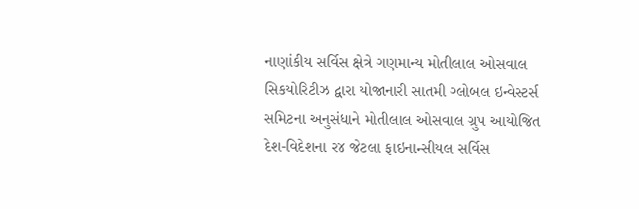નાણાંકીય સર્વિસ ક્ષેત્રે ગણમાન્ય મોતીલાલ ઓસવાલ સિકયોરિટીઝ દ્વારા યોજાનારી સાતમી ગ્લોબલ ઇન્વેસ્ટર્સ સમિટના અનુસંધાને મોતીલાલ ઓસવાલ ગ્રુપ આયોજિત દેશ-વિદેશના ર૪ જેટલા ફાઇનાન્સીયલ સર્વિસ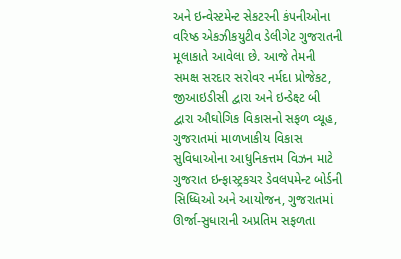અને ઇન્વેસ્ટમેન્ટ સેકટરની કંપનીઓના વરિષ્ઠ એકઝીકયુટીવ ડેલીગેટ ગુજરાતની મૂલાકાતે આવેલા છે. આજે તેમની સમક્ષ સરદાર સરોવર નર્મદા પ્રોજેકટ, જીઆઇડીસી દ્વારા અને ઇન્ડેક્ષ્ટ બી દ્વારા ઔઘોગિક વિકાસનો સફળ વ્યૂહ, ગુજરાતમાં માળખાકીય વિકાસ સુવિધાઓના આધુનિકત્તમ વિઝન માટે ગુજરાત ઇન્ફાસ્ટ્રકચર ડેવલપમેન્ટ બોર્ડની સિધ્ધિઓ અને આયોજન, ગુજરાતમાં ઊર્જા-સુધારાની અપ્રતિમ સફળતા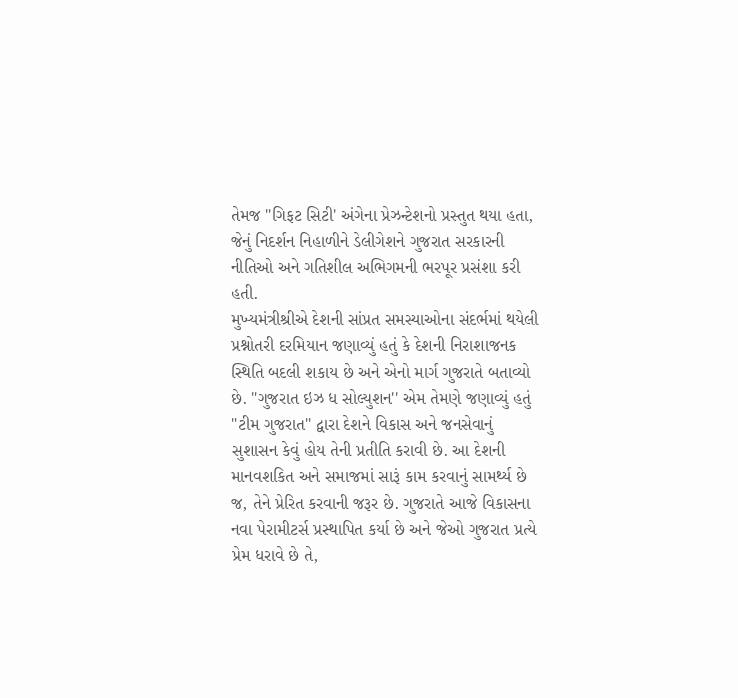તેમજ "ગિફટ સિટી' અંગેના પ્રેઝન્ટેશનો પ્રસ્તુત થયા હતા, જેનું નિદર્શન નિહાળીને ડેલીગેશને ગુજરાત સરકારની નીતિઓ અને ગતિશીલ અભિગમની ભરપૂર પ્રસંશા કરી હતી.
મુખ્યમંત્રીશ્રીએ દેશની સાંપ્રત સમસ્યાઓના સંદર્ભમાં થયેલી પ્રશ્નોતરી દરમિયાન જણાવ્યું હતું કે દેશની નિરાશાજનક સ્થિતિ બદલી શકાય છે અને એનો માર્ગ ગુજરાતે બતાવ્યો છે. "ગુજરાત ઇઝ ધ સોલ્યુશન'' એમ તેમણે જણાવ્યું હતું "ટીમ ગુજરાત'' દ્વારા દેશને વિકાસ અને જનસેવાનું સુશાસન કેવું હોય તેની પ્રતીતિ કરાવી છે. આ દેશની માનવશકિત અને સમાજમાં સારૂં કામ કરવાનું સામર્થ્ય છે જ, તેને પ્રેરિત કરવાની જરૂર છે. ગુજરાતે આજે વિકાસના નવા પેરામીટર્સ પ્રસ્થાપિત કર્યા છે અને જેઓ ગુજરાત પ્રત્યે પ્રેમ ધરાવે છે તે,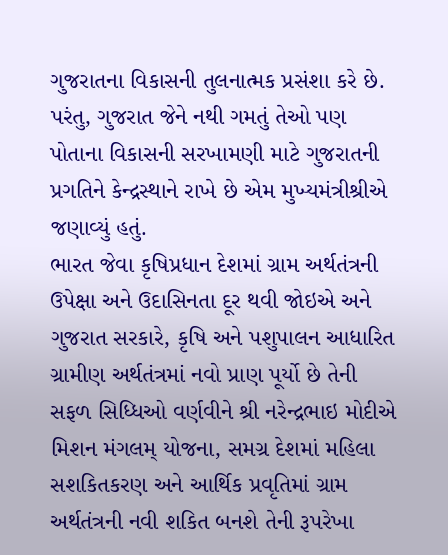ગુજરાતના વિકાસની તુલનાત્મક પ્રસંશા કરે છે. પરંતુ, ગુજરાત જેને નથી ગમતું તેઓ પણ પોતાના વિકાસની સરખામણી માટે ગુજરાતની પ્રગતિને કેન્દ્રસ્થાને રાખે છે એમ મુખ્યમંત્રીશ્રીએ જણાવ્યું હતું.
ભારત જેવા કૃષિપ્રધાન દેશમાં ગ્રામ અર્થતંત્રની ઉપેક્ષા અને ઉદાસિનતા દૂર થવી જોઇએ અને ગુજરાત સરકારે, કૃષિ અને પશુપાલન આધારિત ગ્રામીણ અર્થતંત્રમાં નવો પ્રાણ પૂર્યો છે તેની સફળ સિધ્ધિઓ વર્ણવીને શ્રી નરેન્દ્રભાઇ મોદીએ મિશન મંગલમ્ યોજના, સમગ્ર દેશમાં મહિલા સશકિતકરણ અને આર્થિક પ્રવૃતિમાં ગ્રામ અર્થતંત્રની નવી શકિત બનશે તેની રૂપરેખા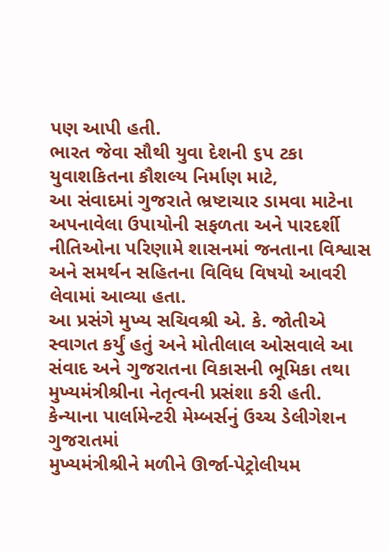પણ આપી હતી.
ભારત જેવા સૌથી યુવા દેશની ૬પ ટકા યુવાશકિતના કૌશલ્ય નિર્માણ માટે,
આ સંવાદમાં ગુજરાતે ભ્રષ્ટાચાર ડામવા માટેના અપનાવેલા ઉપાયોની સફળતા અને પારદર્શી નીતિઓના પરિણામે શાસનમાં જનતાના વિશ્વાસ અને સમર્થન સહિતના વિવિધ વિષયો આવરી લેવામાં આવ્યા હતા.
આ પ્રસંગે મુખ્ય સચિવશ્રી એ. કે. જોતીએ સ્વાગત કર્યું હતું અને મોતીલાલ ઓસવાલે આ સંવાદ અને ગુજરાતના વિકાસની ભૂમિકા તથા મુખ્યમંત્રીશ્રીના નેતૃત્વની પ્રસંશા કરી હતી.
કેન્યાના પાર્લામેન્ટરી મેમ્બર્સનું ઉચ્ચ ડેલીગેશન ગુજરાતમાં
મુખ્યમંત્રીશ્રીને મળીને ઊર્જા-પેટ્રોલીયમ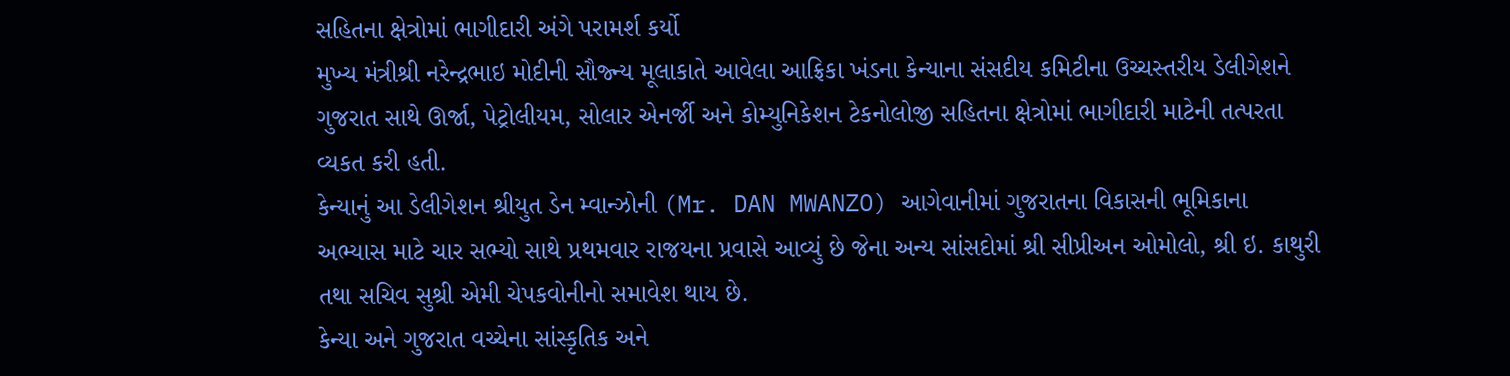સહિતના ક્ષેત્રોમાં ભાગીદારી અંગે પરામર્શ કર્યો
મુખ્ય મંત્રીશ્રી નરેન્દ્રભાઇ મોદીની સૌજ્ન્ય મૂલાકાતે આવેલા આફ્રિકા ખંડના કેન્યાના સંસદીય કમિટીના ઉચ્ચસ્તરીય ડેલીગેશને ગુજરાત સાથે ઊર્જા, પેટ્રોલીયમ, સોલાર એનર્જી અને કોમ્યુનિકેશન ટેકનોલોજી સહિતના ક્ષેત્રોમાં ભાગીદારી માટેની તત્પરતા વ્યકત કરી હતી.
કેન્યાનું આ ડેલીગેશન શ્રીયુત ડેન મ્વાન્ઝોની (Mr. DAN MWANZO) આગેવાનીમાં ગુજરાતના વિકાસની ભૂમિકાના અભ્યાસ માટે ચાર સભ્યો સાથે પ્રથમવાર રાજયના પ્રવાસે આવ્યું છે જેના અન્ય સાંસદોમાં શ્રી સીપ્રીઅન ઓમોલો, શ્રી ઇ. કાથુરી તથા સચિવ સુશ્રી એમી ચેપકવોનીનો સમાવેશ થાય છે.
કેન્યા અને ગુજરાત વચ્ચેના સાંસ્કૃતિક અને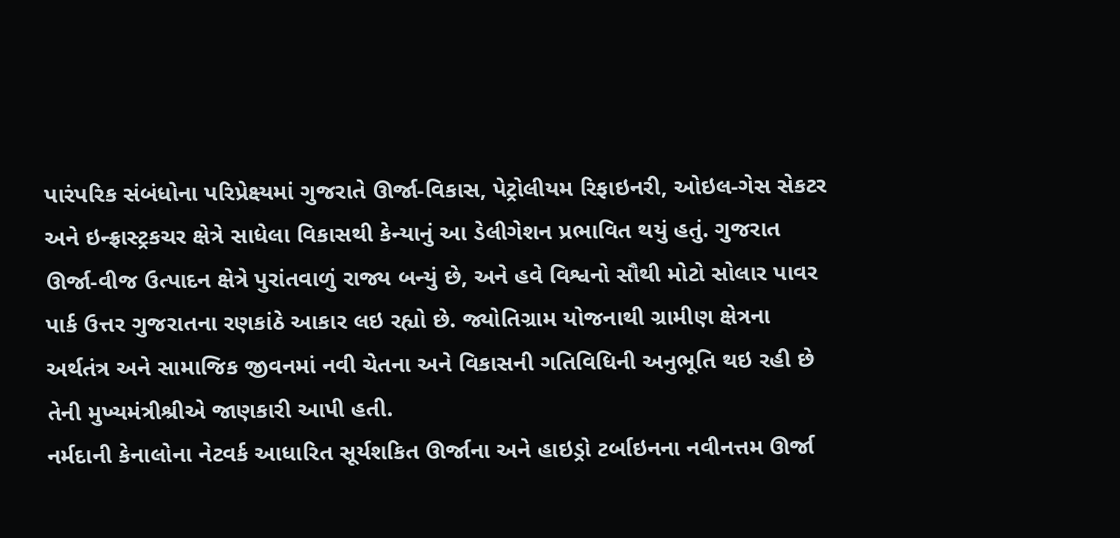પારંપરિક સંબંધોના પરિપ્રેક્ષ્યમાં ગુજરાતે ઊર્જા-વિકાસ, પેટ્રોલીયમ રિફાઇનરી, ઓઇલ-ગેસ સેકટર અને ઇન્ફ્રાસ્ટ્રકચર ક્ષેત્રે સાધેલા વિકાસથી કેન્યાનું આ ડેલીગેશન પ્રભાવિત થયું હતું. ગુજરાત ઊર્જા-વીજ ઉત્પાદન ક્ષેત્રે પુરાંતવાળું રાજ્ય બન્યું છે, અને હવે વિશ્વનો સૌથી મોટો સોલાર પાવર પાર્ક ઉત્તર ગુજરાતના રણકાંઠે આકાર લઇ રહ્યો છે. જ્યોતિગ્રામ યોજનાથી ગ્રામીણ ક્ષેત્રના અર્થતંત્ર અને સામાજિક જીવનમાં નવી ચેતના અને વિકાસની ગતિવિધિની અનુભૂતિ થઇ રહી છે તેની મુખ્યમંત્રીશ્રીએ જાણકારી આપી હતી.
નર્મદાની કેનાલોના નેટવર્ક આધારિત સૂર્યશકિત ઊર્જાના અને હાઇડ્રો ટર્બાઇનના નવીનત્તમ ઊર્જા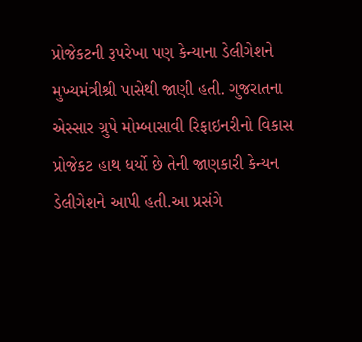પ્રોજેકટની રૂપરેખા પણ કેન્યાના ડેલીગેશને મુખ્યમંત્રીશ્રી પાસેથી જાણી હતી. ગુજરાતના એસ્સાર ગ્રુપે મોમ્બાસાવી રિફાઇનરીનો વિકાસ પ્રોજેકટ હાથ ધર્યો છે તેની જાણકારી કેન્યન ડેલીગેશને આપી હતી.આ પ્રસંગે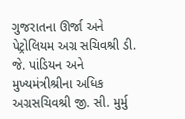ગુજરાતના ઊર્જા અને પેટ્રોલિયમ અગ્ર સચિવશ્રી ડી. જે. પાંડિયન અને મુખ્યમંત્રીશ્રીના અધિક અગ્રસચિવશ્રી જી. સી. મુર્મુ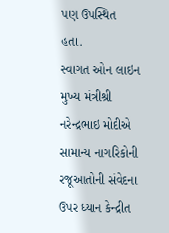પણ ઉપસ્થિત હતા.
સ્વાગત ઓન લાઇન
મુખ્ય મંત્રીશ્રી નરેન્દ્રભાઇ મોદીએ સામાન્ય નાગરિકોની રજૂઆતોની સંવેદના ઉપર ધ્યાન કેન્દ્રીત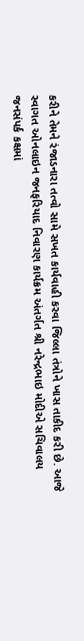કરીને તેમને રંજાડનારા તત્વો સામે સખત કાર્યવાહી કરવા જિલ્લા તંત્રોને ખાસ તાકીદ કરી છે. આજે સ્વાગત ઓનલાઇન જનફરિયાદ નિવારણ કાર્યક્રમ અંતર્ગત શ્રી નરેન્દ્રભાઇ મોદીએ સચિવાલય જનસંપર્ક કક્ષમાં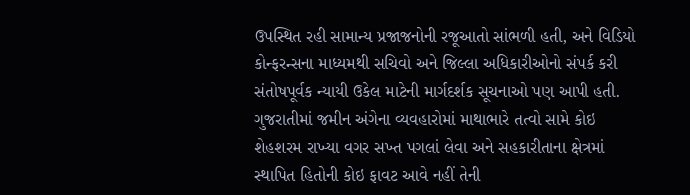ઉપસ્થિત રહી સામાન્ય પ્રજાજનોની રજૂઆતો સાંભળી હતી, અને વિડિયો કોન્ફરન્સના માધ્યમથી સચિવો અને જિલ્લા અધિકારીઓનો સંપર્ક કરી સંતોષપૂર્વક ન્યાયી ઉકેલ માટેની માર્ગદર્શક સૂચનાઓ પણ આપી હતી.
ગુજરાતીમાં જમીન અંગેના વ્યવહારોમાં માથાભારે તત્વો સામે કોઇ શેહશરમ રાખ્યા વગર સખ્ત પગલાં લેવા અને સહકારીતાના ક્ષેત્રમાં સ્થાપિત હિતોની કોઇ ફાવટ આવે નહીં તેની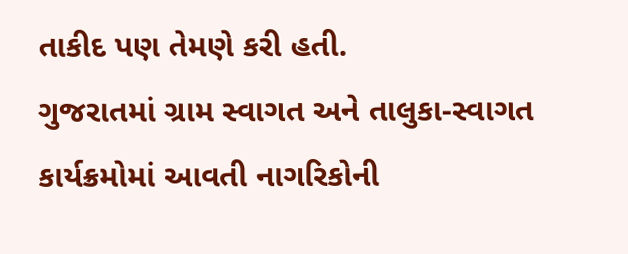તાકીદ પણ તેમણે કરી હતી.
ગુજરાતમાં ગ્રામ સ્વાગત અને તાલુકા-સ્વાગત કાર્યક્રમોમાં આવતી નાગરિકોની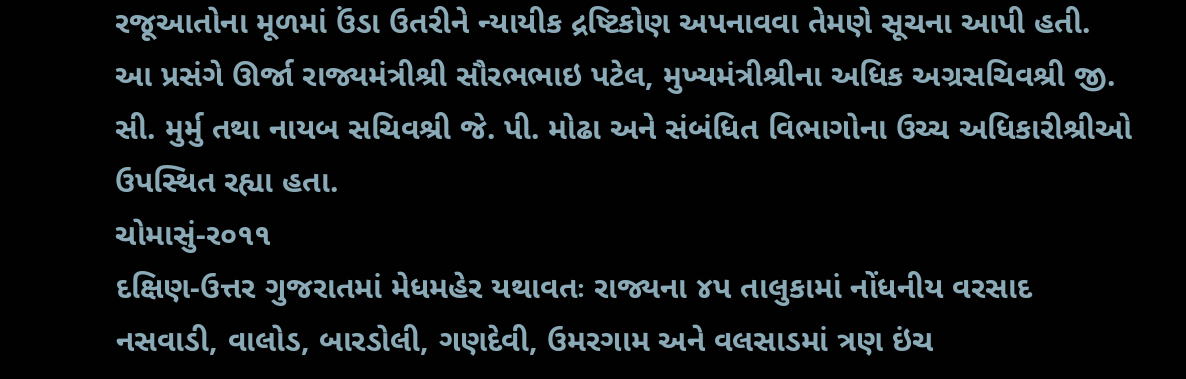રજૂઆતોના મૂળમાં ઉંડા ઉતરીને ન્યાયીક દ્રષ્ટિકોણ અપનાવવા તેમણે સૂચના આપી હતી.
આ પ્રસંગે ઊર્જા રાજ્યમંત્રીશ્રી સૌરભભાઇ પટેલ, મુખ્યમંત્રીશ્રીના અધિક અગ્રસચિવશ્રી જી. સી. મુર્મુ તથા નાયબ સચિવશ્રી જે. પી. મોઢા અને સંબંધિત વિભાગોના ઉચ્ચ અધિકારીશ્રીઓ ઉપસ્થિત રહ્યા હતા.
ચોમાસું-ર૦૧૧
દક્ષિણ-ઉત્તર ગુજરાતમાં મેધમહેર યથાવતઃ રાજ્યના ૪પ તાલુકામાં નોંધનીય વરસાદ
નસવાડી, વાલોડ, બારડોલી, ગણદેવી, ઉમરગામ અને વલસાડમાં ત્રણ ઇંચ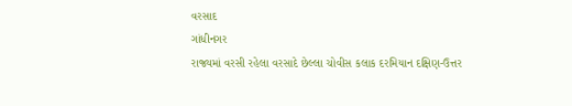વરસાદ
ગાંધીનગર
રાજ્યમાં વરસી રહેલા વરસાદે છેલ્લા ચોવીસ કલાક દરમિયાન દક્ષિણ-ઉત્તર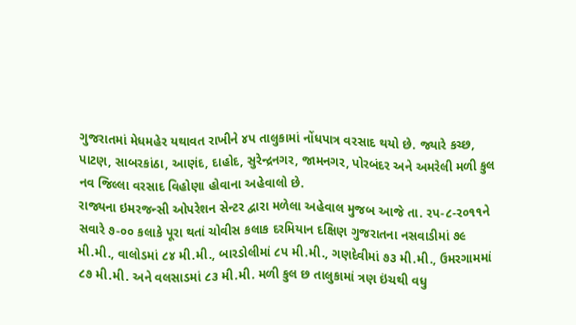ગુજરાતમાં મેધમહેર યથાવત રાખીને ૪પ તાલુકામાં નોંધપાત્ર વરસાદ થયો છે. જ્યારે કચ્છ, પાટણ, સાબરકાંઠા, આણંદ, દાહોદ, સુરેન્દ્રનગર, જામનગર, પોરબંદર અને અમરેલી મળી કુલ નવ જિલ્લા વરસાદ વિહોણા હોવાના અહેવાલો છે.
રાજ્યના ઇમરજન્સી ઓપરેશન સેન્ટર દ્વારા મળેલા અહેવાલ મુજબ આજે તા. રપ-૮-ર૦૧૧ને સવારે ૭-૦૦ કલાકે પૂરા થતાં ચોવીસ કલાક દરમિયાન દક્ષિણ ગુજરાતના નસવાડીમાં ૭૯ મી.મી., વાલોડમાં ૮૪ મી.મી., બારડોલીમાં ૮પ મી.મી., ગણદેવીમાં ૭૩ મી.મી., ઉમરગામમાં ૮૭ મી.મી. અને વલસાડમાં ૮૩ મી.મી. મળી કુલ છ તાલુકામાં ત્રણ ઇંચથી વધુ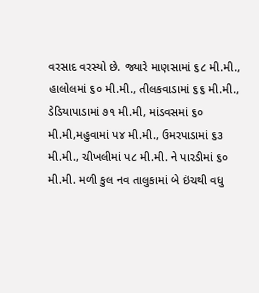વરસાદ વરસ્યો છે. જ્યારે માણસામાં ૬૮ મી.મી., હાલોલમાં ૬૦ મી.મી., તીલકવાડામાં ૬૬ મી.મી., ડેડિયાપાડામાં ૭૧ મી.મી, માંડવસમાં ૬૦ મી.મી,મહુવામાં પ૪ મી.મી., ઉમરપાડામાં ૬૩ મી.મી., ચીખલીમાં પ૮ મી.મી. ને પારડીમાં ૬૦ મી.મી. મળી કુલ નવ તાલુકામાં બે ઇંચથી વધુ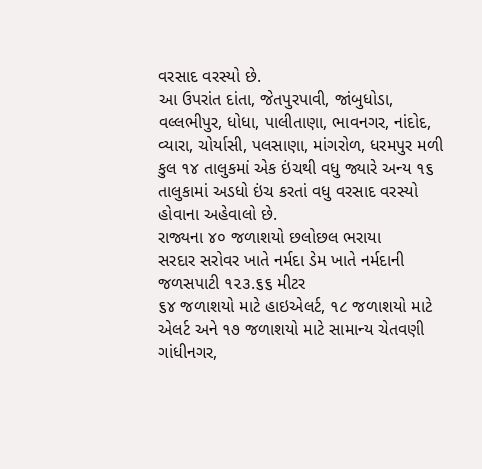વરસાદ વરસ્યો છે.
આ ઉપરાંત દાંતા, જેતપુરપાવી, જાંબુધોડા, વલ્લભીપુર, ધોધા, પાલીતાણા, ભાવનગર, નાંદોદ, વ્યારા, ચોર્યાસી, પલસાણા, માંગરોળ, ધરમપુર મળી કુલ ૧૪ તાલુકમાં એક ઇંચથી વધુ જ્યારે અન્ય ૧૬ તાલુકામાં અડધો ઇંચ કરતાં વધુ વરસાદ વરસ્યો હોવાના અહેવાલો છે.
રાજ્યના ૪૦ જળાશયો છલોછલ ભરાયા
સરદાર સરોવર ખાતે નર્મદા ડેમ ખાતે નર્મદાની જળસપાટી ૧૨૩.૬૬ મીટર
૬૪ જળાશયો માટે હાઇએલર્ટ, ૧૮ જળાશયો માટે એલર્ટ અને ૧૭ જળાશયો માટે સામાન્ય ચેતવણી
ગાંધીનગર,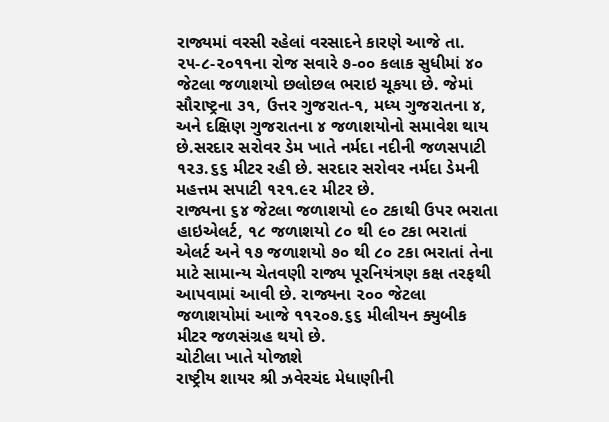રાજ્યમાં વરસી રહેલાં વરસાદને કારણે આજે તા. ૨૫-૮-૨૦૧૧ના રોજ સવારે ૭-૦૦ કલાક સુધીમાં ૪૦ જેટલા જળાશયો છલોછલ ભરાઇ ચૂકયા છે. જેમાં સૌરાષ્ટ્રના ૩૧, ઉત્તર ગુજરાત-૧, મધ્ય ગુજરાતના ૪, અને દક્ષિણ ગુજરાતના ૪ જળાશયોનો સમાવેશ થાય છે.સરદાર સરોવર ડેમ ખાતે નર્મદા નદીની જળસપાટી ૧૨૩.૬૬ મીટર રહી છે. સરદાર સરોવર નર્મદા ડેમની મહત્તમ સપાટી ૧૨૧.૯૨ મીટર છે.
રાજ્યના ૬૪ જેટલા જળાશયો ૯૦ ટકાથી ઉપર ભરાતા હાઇએલર્ટ, ૧૮ જળાશયો ૮૦ થી ૯૦ ટકા ભરાતાં એલર્ટ અને ૧૭ જળાશયો ૭૦ થી ૮૦ ટકા ભરાતાં તેના માટે સામાન્ય ચેતવણી રાજ્ય પૂરનિયંત્રણ કક્ષ તરફથી આપવામાં આવી છે. રાજ્યના ૨૦૦ જેટલા જળાશયોમાં આજે ૧૧૨૦૭.૬૬ મીલીયન ક્યુબીક મીટર જળસંગ્રહ થયો છે.
ચોટીલા ખાતે યોજાશે
રાષ્ટ્રીય શાયર શ્રી ઝવેરચંદ મેધાણીની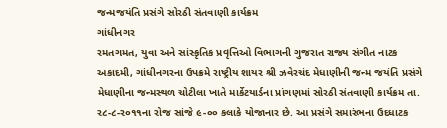જન્મજયંતિ પ્રસંગે સોરઠી સંતવાણી કાર્યક્રમ
ગાંધીનગર
રમતગમત, યુવા અને સાંસ્કૃતિક પ્રવૃત્તિઓ વિભાગની ગુજરાત રાજ્ય સંગીત નાટક અકાદમી, ગાંધીનગરના ઉપક્રમે રાષ્ટ્રીય શાયર શ્રી ઝવેરચંદ મેધાણીની જન્મ જયંતિ પ્રસંગે મેધાણીના જન્મસ્થળ ચોટીલા ખાતે માર્કેટયાર્ડના પ્રાંગણમાં સોરઠી સંતવાણી કાર્યક્રમ તા. ર૮-૮-ર૦૧૧ના રોજ સાંજે ૯-૦૦ કલાકે યોજાનાર છે. આ પ્રસંગે સમારંભના ઉદધાટક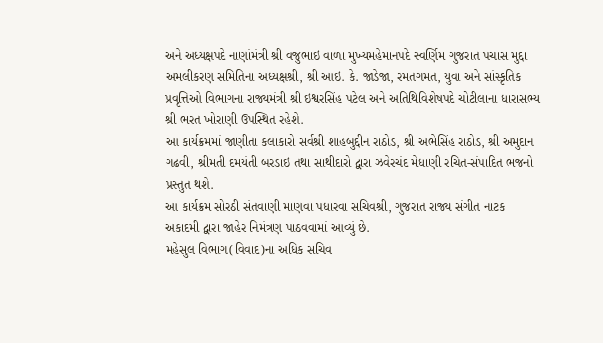અને અધ્યક્ષપદે નાણાંમંત્રી શ્રી વજુભાઇ વાળા મુખ્યમહેમાનપદે સ્વર્ણિમ ગુજરાત પચાસ મુદ્દા અમલીકરણ સમિતિના અધ્યક્ષશ્રી, શ્રી આઇ. કે. જાડેજા, રમતગમત, યુવા અને સાંસ્કૃતિક પ્રવૃત્તિઓ વિભાગના રાજ્યમંત્રી શ્રી ઇશ્વરસિંહ પટેલ અને અતિથિવિશેષપદે ચોટીલાના ધારાસભ્ય શ્રી ભરત ખોરાણી ઉપસ્થિત રહેશે.
આ કાર્યક્રમમાં જાણીતા કલાકારો સર્વશ્રી શાહબુદ્દીન રાઠોડ, શ્રી અભેસિંહ રાઠોડ, શ્રી અમુદાન ગઢવી, શ્રીમતી દમયંતી બરડાઇ તથા સાથીદારો દ્વારા ઝવેરચંદ મેધાણી રચિત-સંપાદિત ભજનો પ્રસ્તુત થશે.
આ કાર્યક્રમ સોરઠી સંતવાણી માણવા પધારવા સચિવશ્રી, ગુજરાત રાજ્ય સંગીત નાટક અકાદમી દ્વારા જાહેર નિમંત્રણ પાઠવવામાં આવ્યું છે.
મહેસુલ વિભાગ(વિવાદ)ના અધિક સચિવ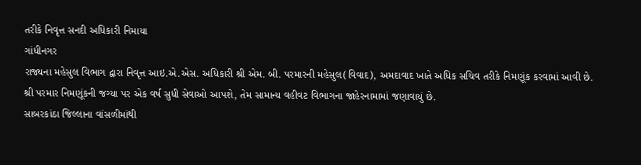તરીકે નિવૃત્ત સનદી અધિકારી નિમાયા
ગાંધીનગર
રાજ્યના મહેસુલ વિભાગ દ્વારા નિવૃત્ત આઇ.એ.એસ. અધિકારી શ્રી એમ. બી. પરમારની મહેસુલ(વિવાદ), અમદાવાદ ખાતે અધિક સચિવ તરીકે નિમણૂંક કરવામાં આવી છે. શ્રી પરમાર નિમણૂંકની જગ્યા પર એક વર્ષ સુધી સેવાઓ આપશે, તેમ સામાન્ય વહીવટ વિભાગના જાહેરનામામાં જણાવાયું છે.
સાબરકાંઠા જિલ્લાના વાંસળીમાંથી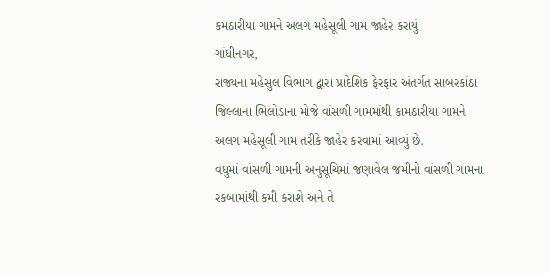કમઠારીયા ગામને અલગ મહેસૂલી ગામ જાહેર કરાયું
ગાંધીનગર,
રાજ્યના મહેસુલ વિભાગ દ્વારા પ્રાદેશિક ફેરફાર અંતર્ગત સાબરકાંઠા જિલ્લાના ભિલોડાના મોજે વાંસળી ગામમાંથી કામઠારીયા ગામને અલગ મહેસૂલી ગામ તરીકે જાહેર કરવામાં આવ્યું છે.
વધુમાં વાંસળી ગામની અનુસૂચિમાં જણાવેલ જમીનો વાંસળી ગામના રકબામાંથી કમી કરાશે અને તે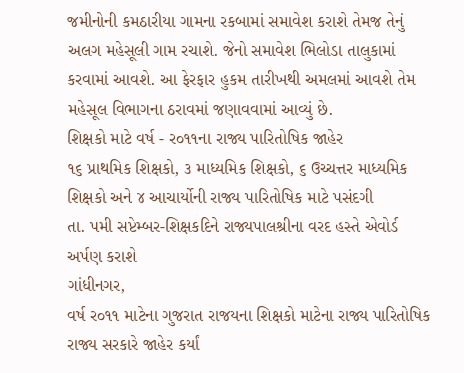જમીનોની કમઠારીયા ગામના રકબામાં સમાવેશ કરાશે તેમજ તેનું અલગ મહેસૂલી ગામ રચાશે. જેનો સમાવેશ ભિલોડા તાલુકામાં કરવામાં આવશે. આ ફેરફાર હુકમ તારીખથી અમલમાં આવશે તેમ મહેસૂલ વિભાગના ઠરાવમાં જણાવવામાં આવ્યું છે.
શિક્ષકો માટે વર્ષ - ર૦૧૧ના રાજ્ય પારિતોષિક જાહેર
૧૬ પ્રાથમિક શિક્ષકો, ૩ માધ્યમિક શિક્ષકો, ૬ ઉચ્ચત્તર માધ્યમિક શિક્ષકો અને ૪ આચાર્યોની રાજ્ય પારિતોષિક માટે પસંદગી
તા. પમી સપ્ટેમ્બર-શિક્ષકદિને રાજ્યપાલશ્રીના વરદ હસ્તે એવોર્ડ અર્પણ કરાશે
ગાંધીનગર,
વર્ષ ર૦૧૧ માટેના ગુજરાત રાજયના શિક્ષકો માટેના રાજ્ય પારિતોષિક રાજ્ય સરકારે જાહેર કર્યાં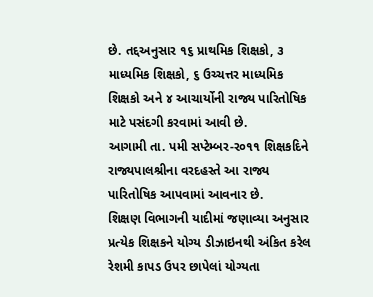છે. તદ્દઅનુસાર ૧૬ પ્રાથમિક શિક્ષકો, ૩ માધ્યમિક શિક્ષકો, ૬ ઉચ્ચત્તર માધ્યમિક શિક્ષકો અને ૪ આચાર્યોની રાજ્ય પારિતોષિક માટે પસંદગી કરવામાં આવી છે.
આગામી તા. પમી સપ્ટેમ્બર-ર૦૧૧ શિક્ષકદિને રાજ્યપાલશ્રીના વરદહસ્તે આ રાજ્ય પારિતોષિક આપવામાં આવનાર છે.
શિક્ષણ વિભાગની યાદીમાં જણાવ્યા અનુસાર પ્રત્યેક શિક્ષકને યોગ્ય ડીઝાઇનથી અંકિત કરેલ રેશમી કાપડ ઉપર છાપેલાં યોગ્યતા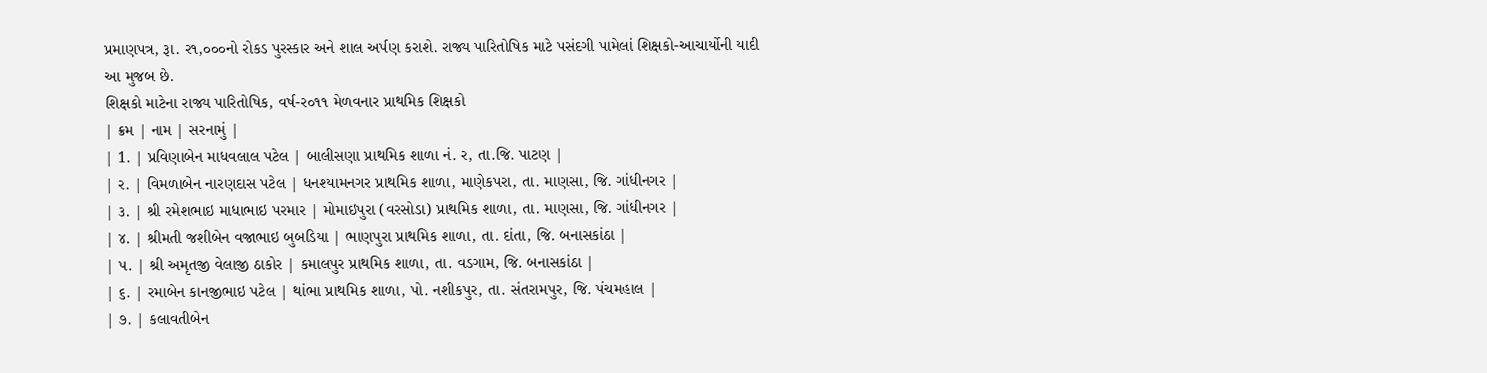પ્રમાણપત્ર, રૂા. ર૧,૦૦૦નો રોકડ પુરસ્કાર અને શાલ અર્પણ કરાશે. રાજ્ય પારિતોષિક માટે પસંદગી પામેલાં શિક્ષકો-આચાર્યોની યાદી આ મુજબ છે.
શિક્ષકો માટેના રાજ્ય પારિતોષિક, વર્ષ-ર૦૧૧ મેળવનાર પ્રાથમિક શિક્ષકો
| ક્રમ | નામ | સરનામું |
| 1. | પ્રવિણાબેન માધવલાલ પટેલ | બાલીસણા પ્રાથમિક શાળા નં. ર, તા.જિ. પાટણ |
| ર. | વિમળાબેન નારણદાસ પટેલ | ધનશ્યામનગર પ્રાથમિક શાળા, માણેકપરા, તા. માણસા, જિ. ગાંધીનગર |
| ૩. | શ્રી રમેશભાઇ માધાભાઇ પરમાર | મોમાઇપુરા (વરસોડા) પ્રાથમિક શાળા, તા. માણસા, જિ. ગાંધીનગર |
| ૪. | શ્રીમતી જશીબેન વજાભાઇ બુબડિયા | ભાણપુરા પ્રાથમિક શાળા, તા. દાંતા, જિ. બનાસકાંઠા |
| પ. | શ્રી અમૃતજી વેલાજી ઠાકોર | કમાલપુર પ્રાથમિક શાળા, તા. વડગામ, જિ. બનાસકાંઠા |
| ૬. | રમાબેન કાનજીભાઇ પટેલ | થાંભા પ્રાથમિક શાળા, પો. નશીકપુર, તા. સંતરામપુર, જિ. પંચમહાલ |
| ૭. | કલાવતીબેન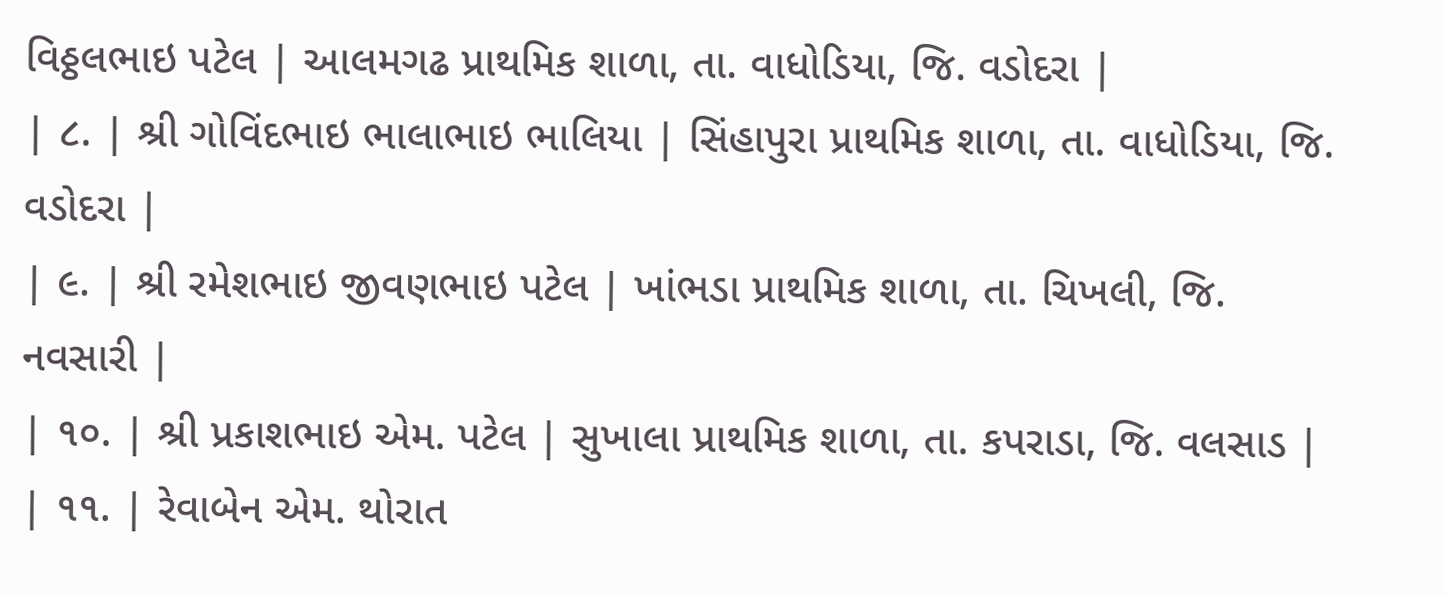વિઠ્ઠલભાઇ પટેલ | આલમગઢ પ્રાથમિક શાળા, તા. વાધોડિયા, જિ. વડોદરા |
| ૮. | શ્રી ગોવિંદભાઇ ભાલાભાઇ ભાલિયા | સિંહાપુરા પ્રાથમિક શાળા, તા. વાધોડિયા, જિ. વડોદરા |
| ૯. | શ્રી રમેશભાઇ જીવણભાઇ પટેલ | ખાંભડા પ્રાથમિક શાળા, તા. ચિખલી, જિ. નવસારી |
| ૧૦. | શ્રી પ્રકાશભાઇ એમ. પટેલ | સુખાલા પ્રાથમિક શાળા, તા. કપરાડા, જિ. વલસાડ |
| ૧૧. | રેવાબેન એમ. થોરાત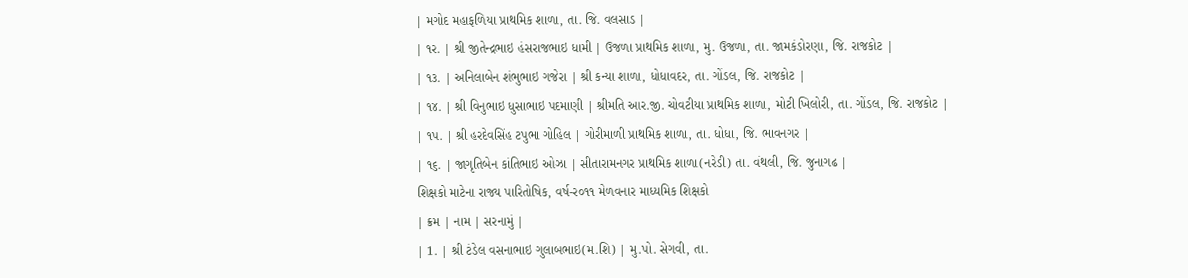| મગોદ મહાફળિયા પ્રાથમિક શાળા, તા. જિ. વલસાડ |
| ૧ર. | શ્રી જીતેન્દ્રભાઇ હંસરાજભાઇ ધામી | ઉજળા પ્રાથમિક શાળા, મુ. ઉજળા, તા. જામકંડોરણા, જિ. રાજકોટ |
| ૧૩. | અનિલાબેન શંભુભાઇ ગજેરા | શ્રી કન્યા શાળા, ધોધાવદર, તા. ગોંડલ, જિ. રાજકોટ |
| ૧૪. | શ્રી વિનુભાઇ ધુસાભાઇ પદમાણી | શ્રીમતિ આર.જી. ચોવટીયા પ્રાથમિક શાળા, મોટી ખિલોરી, તા. ગોંડલ, જિ. રાજકોટ |
| ૧પ. | શ્રી હરદેવસિંહ ટપુભા ગોહિલ | ગોરીમાળી પ્રાથમિક શાળા, તા. ધોધા, જિ. ભાવનગર |
| ૧૬. | જાગૃતિબેન કાંતિભાઇ ઓઝા | સીતારામનગર પ્રાથમિક શાળા(નરેડી) તા. વંથલી, જિ. જુનાગઢ |
શિક્ષકો માટેના રાજ્ય પારિતોષિક, વર્ષ-ર૦૧૧ મેળવનાર માધ્યમિક શિક્ષકો
| ક્રમ | નામ | સરનામું |
| 1. | શ્રી ટંડેલ વસનાભાઇ ગુલાબભાઇ(મ.શિ) | મુ.પો. સેગવી, તા.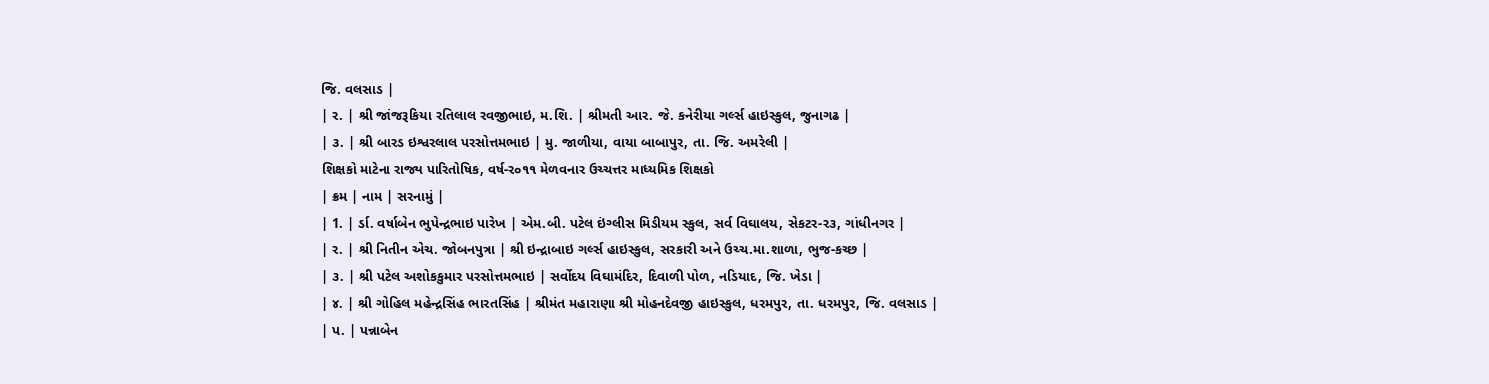જિ. વલસાડ |
| ર. | શ્રી જાંજરૂકિયા રતિલાલ રવજીભાઇ, મ.શિ. | શ્રીમતી આર. જે. કનેરીયા ગર્લ્સ હાઇસ્કુલ, જુનાગઢ |
| ૩. | શ્રી બારડ ઇશ્વરલાલ પરસોત્તમભાઇ | મુ. જાળીયા, વાયા બાબાપુર, તા. જિ. અમરેલી |
શિક્ષકો માટેના રાજ્ય પારિતોષિક, વર્ષ-ર૦૧૧ મેળવનાર ઉચ્ચત્તર માધ્યમિક શિક્ષકો
| ક્રમ | નામ | સરનામું |
| 1. | ર્ડા. વર્ષાબેન ભુપેન્દ્રભાઇ પારેખ | એમ.બી. પટેલ ઇંગ્લીસ મિડીયમ સ્કુલ, સર્વ વિઘાલય, સેકટર-ર૩, ગાંધીનગર |
| ર. | શ્રી નિતીન એચ. જોબનપુત્રા | શ્રી ઇન્દ્રાબાઇ ગર્લ્સ હાઇસ્કુલ, સરકારી અને ઉચ્ચ.મા.શાળા, ભુજ-કચ્છ |
| ૩. | શ્રી પટેલ અશોકકુમાર પરસોત્તમભાઇ | સર્વોદય વિઘામંદિર, દિવાળી પોળ, નડિયાદ, જિ. ખેડા |
| ૪. | શ્રી ગોહિલ મહેન્દ્રસિંહ ભારતસિંહ | શ્રીમંત મહારાણા શ્રી મોહનદેવજી હાઇસ્કુલ, ધરમપુર, તા. ધરમપુર, જિ. વલસાડ |
| પ. | પન્નાબેન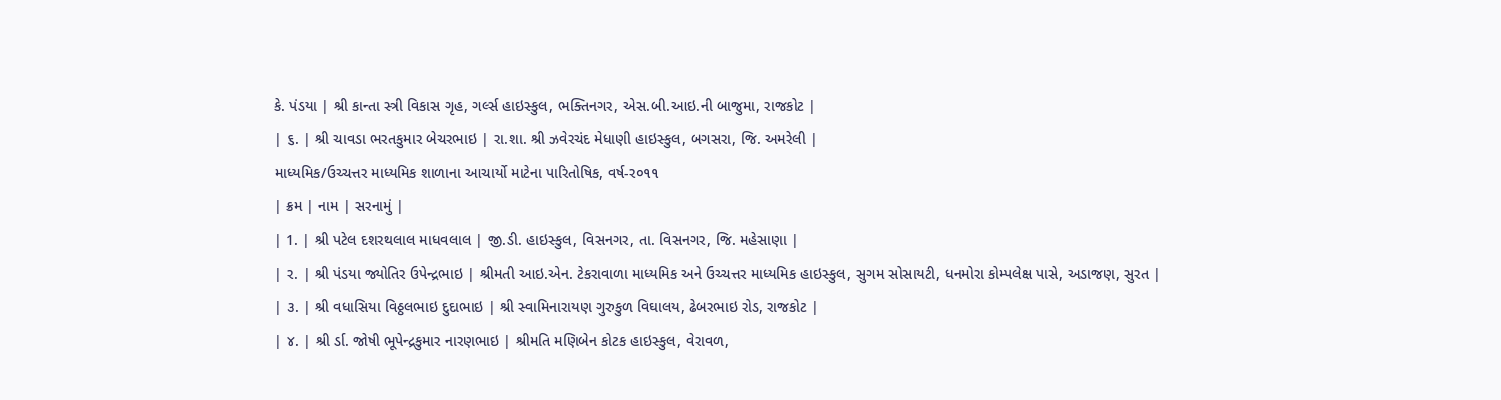કે. પંડયા | શ્રી કાન્તા સ્ત્રી વિકાસ ગૃહ, ગર્લ્સ હાઇસ્કુલ, ભક્તિનગર, એસ.બી.આઇ.ની બાજુમા, રાજકોટ |
| ૬. | શ્રી ચાવડા ભરતકુમાર બેચરભાઇ | રા.શા. શ્રી ઝવેરચંદ મેધાણી હાઇસ્કુલ, બગસરા, જિ. અમરેલી |
માધ્યમિક/ઉચ્ચત્તર માધ્યમિક શાળાના આચાર્યો માટેના પારિતોષિક, વર્ષ-ર૦૧૧
| ક્રમ | નામ | સરનામું |
| 1. | શ્રી પટેલ દશરથલાલ માધવલાલ | જી.ડી. હાઇસ્કુલ, વિસનગર, તા. વિસનગર, જિ. મહેસાણા |
| ર. | શ્રી પંડયા જ્યોતિર ઉપેન્દ્રભાઇ | શ્રીમતી આઇ.એન. ટેકરાવાળા માધ્યમિક અને ઉચ્ચત્તર માધ્યમિક હાઇસ્કુલ, સુગમ સોસાયટી, ધનમોરા કોમ્પલેક્ષ પાસે, અડાજણ, સુરત |
| ૩. | શ્રી વધાસિયા વિઠ્ઠલભાઇ દુદાભાઇ | શ્રી સ્વામિનારાયણ ગુરુકુળ વિઘાલય, ઢેબરભાઇ રોડ, રાજકોટ |
| ૪. | શ્રી ર્ડા. જોષી ભૂપેન્દ્રકુમાર નારણભાઇ | શ્રીમતિ મણિબેન કોટક હાઇસ્કુલ, વેરાવળ,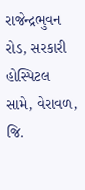રાજેન્દ્રભુવન રોડ, સરકારી હોસ્પિટલ સામે, વેરાવળ, જિ.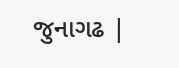જુનાગઢ |